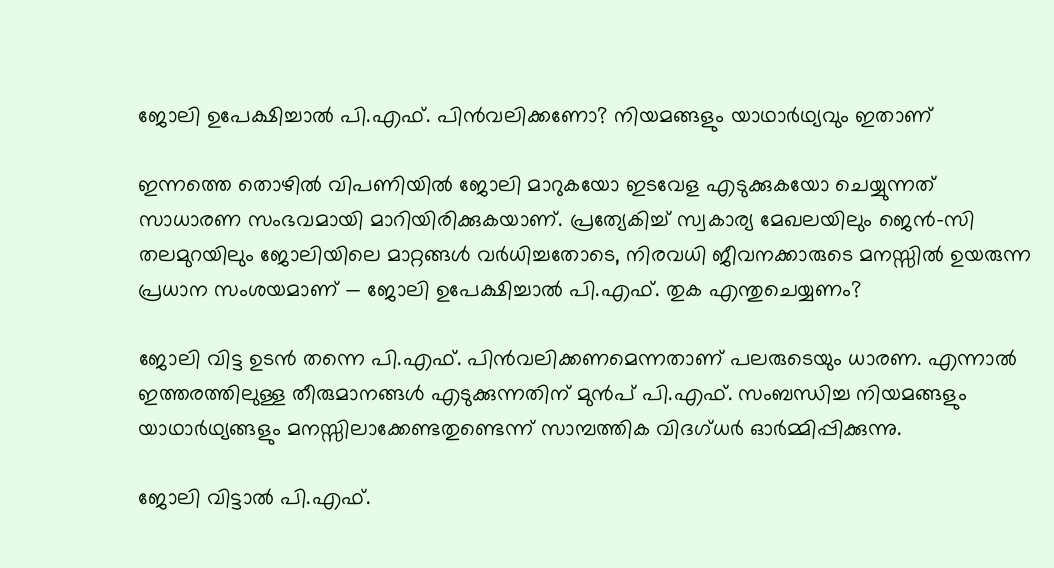ജോലി ഉപേക്ഷിച്ചാൽ പി.എഫ്. പിൻവലിക്കണോ? നിയമങ്ങളും യാഥാർഥ്യവും ഇതാണ്

ഇന്നത്തെ തൊഴിൽ വിപണിയിൽ ജോലി മാറുകയോ ഇടവേള എടുക്കുകയോ ചെയ്യുന്നത് സാധാരണ സംഭവമായി മാറിയിരിക്കുകയാണ്. പ്രത്യേകിച്ച് സ്വകാര്യ മേഖലയിലും ജെൻ-സി തലമുറയിലും ജോലിയിലെ മാറ്റങ്ങൾ വർധിച്ചതോടെ, നിരവധി ജീവനക്കാരുടെ മനസ്സിൽ ഉയരുന്ന പ്രധാന സംശയമാണ് — ജോലി ഉപേക്ഷിച്ചാൽ പി.എഫ്. തുക എന്തുചെയ്യണം?

ജോലി വിട്ട ഉടൻ തന്നെ പി.എഫ്. പിൻവലിക്കണമെന്നതാണ് പലരുടെയും ധാരണ. എന്നാൽ ഇത്തരത്തിലുള്ള തീരുമാനങ്ങൾ എടുക്കുന്നതിന് മുൻപ് പി.എഫ്. സംബന്ധിച്ച നിയമങ്ങളും യാഥാർഥ്യങ്ങളും മനസ്സിലാക്കേണ്ടതുണ്ടെന്ന് സാമ്പത്തിക വിദഗ്ധർ ഓർമ്മിപ്പിക്കുന്നു.

ജോലി വിട്ടാൽ പി.എഫ്.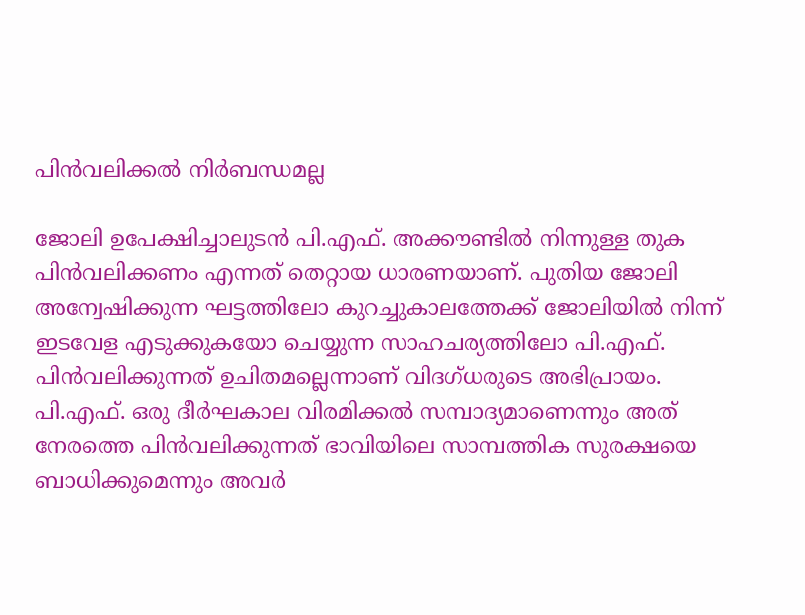പിൻവലിക്കൽ നിർബന്ധമല്ല

ജോലി ഉപേക്ഷിച്ചാലുടൻ പി.എഫ്. അക്കൗണ്ടിൽ നിന്നുള്ള തുക പിൻവലിക്കണം എന്നത് തെറ്റായ ധാരണയാണ്. പുതിയ ജോലി അന്വേഷിക്കുന്ന ഘട്ടത്തിലോ കുറച്ചുകാലത്തേക്ക് ജോലിയിൽ നിന്ന് ഇടവേള എടുക്കുകയോ ചെയ്യുന്ന സാഹചര്യത്തിലോ പി.എഫ്. പിൻവലിക്കുന്നത് ഉചിതമല്ലെന്നാണ് വിദഗ്ധരുടെ അഭിപ്രായം. പി.എഫ്. ഒരു ദീർഘകാല വിരമിക്കൽ സമ്പാദ്യമാണെന്നും അത് നേരത്തെ പിൻവലിക്കുന്നത് ഭാവിയിലെ സാമ്പത്തിക സുരക്ഷയെ ബാധിക്കുമെന്നും അവർ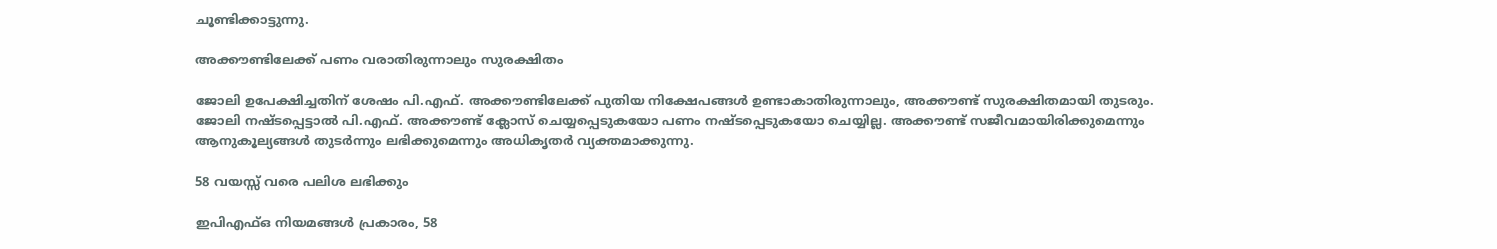ചൂണ്ടിക്കാട്ടുന്നു.

അക്കൗണ്ടിലേക്ക് പണം വരാതിരുന്നാലും സുരക്ഷിതം

ജോലി ഉപേക്ഷിച്ചതിന് ശേഷം പി.എഫ്. അക്കൗണ്ടിലേക്ക് പുതിയ നിക്ഷേപങ്ങൾ ഉണ്ടാകാതിരുന്നാലും, അക്കൗണ്ട് സുരക്ഷിതമായി തുടരും. ജോലി നഷ്ടപ്പെട്ടാൽ പി.എഫ്. അക്കൗണ്ട് ക്ലോസ് ചെയ്യപ്പെടുകയോ പണം നഷ്ടപ്പെടുകയോ ചെയ്യില്ല. അക്കൗണ്ട് സജീവമായിരിക്കുമെന്നും ആനുകൂല്യങ്ങൾ തുടർന്നും ലഭിക്കുമെന്നും അധികൃതർ വ്യക്തമാക്കുന്നു.

58 വയസ്സ് വരെ പലിശ ലഭിക്കും

ഇപിഎഫ്ഒ നിയമങ്ങൾ പ്രകാരം, 58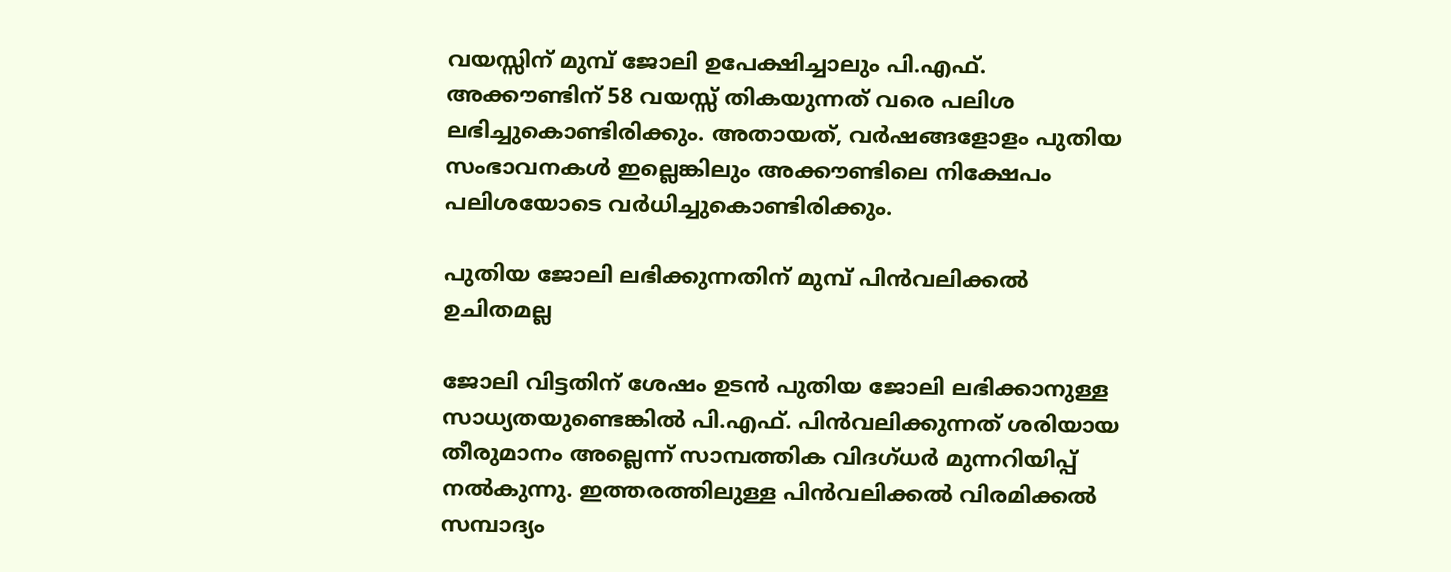വയസ്സിന് മുമ്പ് ജോലി ഉപേക്ഷിച്ചാലും പി.എഫ്. അക്കൗണ്ടിന് 58 വയസ്സ് തികയുന്നത് വരെ പലിശ ലഭിച്ചുകൊണ്ടിരിക്കും. അതായത്, വർഷങ്ങളോളം പുതിയ സംഭാവനകൾ ഇല്ലെങ്കിലും അക്കൗണ്ടിലെ നിക്ഷേപം പലിശയോടെ വർധിച്ചുകൊണ്ടിരിക്കും.

പുതിയ ജോലി ലഭിക്കുന്നതിന് മുമ്പ് പിൻവലിക്കൽ ഉചിതമല്ല

ജോലി വിട്ടതിന് ശേഷം ഉടൻ പുതിയ ജോലി ലഭിക്കാനുള്ള സാധ്യതയുണ്ടെങ്കിൽ പി.എഫ്. പിൻവലിക്കുന്നത് ശരിയായ തീരുമാനം അല്ലെന്ന് സാമ്പത്തിക വിദഗ്ധർ മുന്നറിയിപ്പ് നൽകുന്നു. ഇത്തരത്തിലുള്ള പിൻവലിക്കൽ വിരമിക്കൽ സമ്പാദ്യം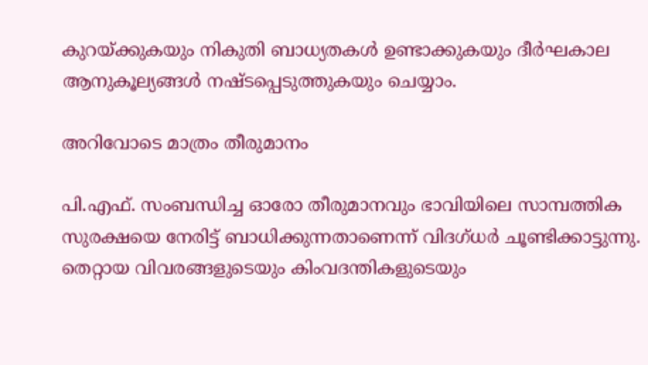കുറയ്ക്കുകയും നികുതി ബാധ്യതകൾ ഉണ്ടാക്കുകയും ദീർഘകാല ആനുകൂല്യങ്ങൾ നഷ്ടപ്പെടുത്തുകയും ചെയ്യാം.

അറിവോടെ മാത്രം തീരുമാനം

പി.എഫ്. സംബന്ധിച്ച ഓരോ തീരുമാനവും ഭാവിയിലെ സാമ്പത്തിക സുരക്ഷയെ നേരിട്ട് ബാധിക്കുന്നതാണെന്ന് വിദഗ്ധർ ചൂണ്ടിക്കാട്ടുന്നു. തെറ്റായ വിവരങ്ങളുടെയും കിംവദന്തികളുടെയും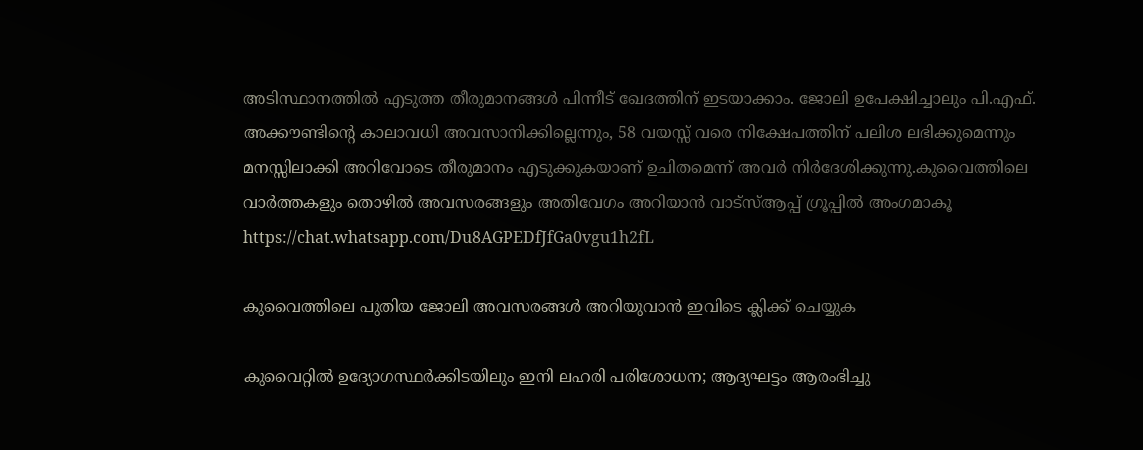അടിസ്ഥാനത്തിൽ എടുത്ത തീരുമാനങ്ങൾ പിന്നീട് ഖേദത്തിന് ഇടയാക്കാം. ജോലി ഉപേക്ഷിച്ചാലും പി.എഫ്. അക്കൗണ്ടിന്റെ കാലാവധി അവസാനിക്കില്ലെന്നും, 58 വയസ്സ് വരെ നിക്ഷേപത്തിന് പലിശ ലഭിക്കുമെന്നും മനസ്സിലാക്കി അറിവോടെ തീരുമാനം എടുക്കുകയാണ് ഉചിതമെന്ന് അവർ നിർദേശിക്കുന്നു.കുവൈത്തിലെ വാർത്തകളും തൊഴിൽ അവസരങ്ങളും അതിവേഗം അറിയാൻ വാട്സ്ആപ്പ് ഗ്രൂപ്പിൽ അംഗമാകൂ  https://chat.whatsapp.com/Du8AGPEDfJfGa0vgu1h2fL

കുവൈത്തിലെ പുതിയ ജോലി അവസരങ്ങൾ അറിയുവാൻ ഇവിടെ ക്ലിക്ക് ചെയ്യുക

കുവൈറ്റിൽ ഉദ്യോഗസ്ഥർക്കിടയിലും ഇനി ലഹരി പരിശോധന; ആദ്യഘട്ടം ആരംഭിച്ചു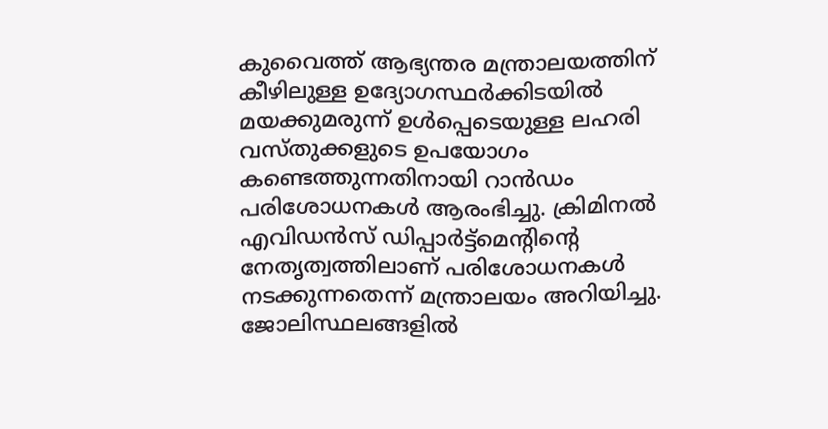കുവൈത്ത് ആഭ്യന്തര മന്ത്രാലയത്തിന് കീഴിലുള്ള ഉദ്യോഗസ്ഥർക്കിടയിൽ മയക്കുമരുന്ന് ഉൾപ്പെടെയുള്ള ലഹരി വസ്തുക്കളുടെ ഉപയോഗം കണ്ടെത്തുന്നതിനായി റാൻഡം പരിശോധനകൾ ആരംഭിച്ചു. ക്രിമിനൽ എവിഡൻസ് ഡിപ്പാർട്ട്‌മെന്റിന്റെ നേതൃത്വത്തിലാണ് പരിശോധനകൾ നടക്കുന്നതെന്ന് മന്ത്രാലയം അറിയിച്ചു. ജോലിസ്ഥലങ്ങളിൽ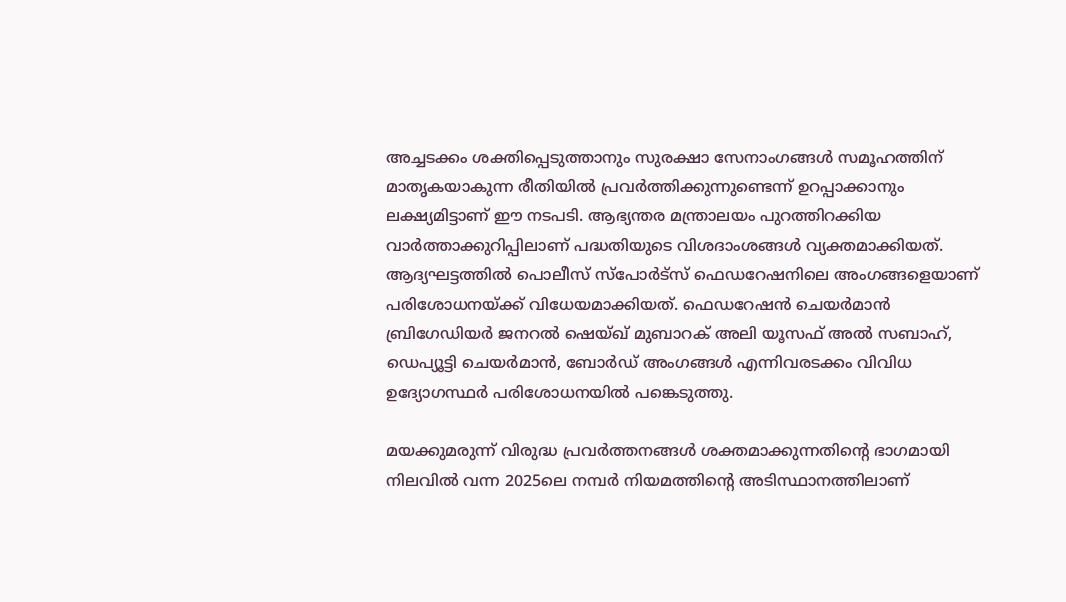അച്ചടക്കം ശക്തിപ്പെടുത്താനും സുരക്ഷാ സേനാംഗങ്ങൾ സമൂഹത്തിന് മാതൃകയാകുന്ന രീതിയിൽ പ്രവർത്തിക്കുന്നുണ്ടെന്ന് ഉറപ്പാക്കാനും ലക്ഷ്യമിട്ടാണ് ഈ നടപടി. ആഭ്യന്തര മന്ത്രാലയം പുറത്തിറക്കിയ വാർത്താക്കുറിപ്പിലാണ് പദ്ധതിയുടെ വിശദാംശങ്ങൾ വ്യക്തമാക്കിയത്. ആദ്യഘട്ടത്തിൽ പൊലീസ് സ്പോർട്സ് ഫെഡറേഷനിലെ അംഗങ്ങളെയാണ് പരിശോധനയ്ക്ക് വിധേയമാക്കിയത്. ഫെഡറേഷൻ ചെയർമാൻ ബ്രിഗേഡിയർ ജനറൽ ഷെയ്ഖ് മുബാറക് അലി യൂസഫ് അൽ സബാഹ്, ഡെപ്യൂട്ടി ചെയർമാൻ, ബോർഡ് അംഗങ്ങൾ എന്നിവരടക്കം വിവിധ ഉദ്യോഗസ്ഥർ പരിശോധനയിൽ പങ്കെടുത്തു.

മയക്കുമരുന്ന് വിരുദ്ധ പ്രവർത്തനങ്ങൾ ശക്തമാക്കുന്നതിന്റെ ഭാഗമായി നിലവിൽ വന്ന 2025ലെ നമ്പർ നിയമത്തിന്റെ അടിസ്ഥാനത്തിലാണ്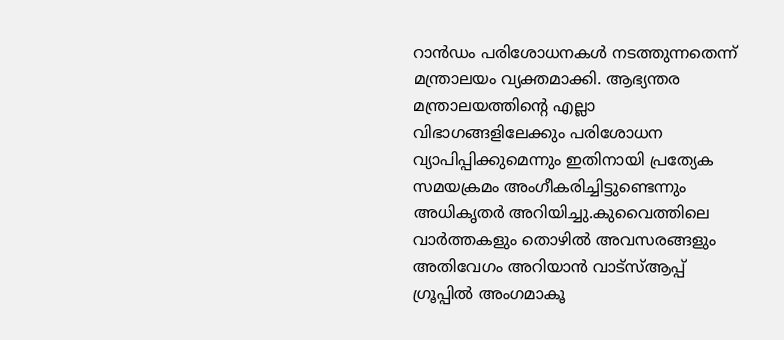റാൻഡം പരിശോധനകൾ നടത്തുന്നതെന്ന് മന്ത്രാലയം വ്യക്തമാക്കി. ആഭ്യന്തര മന്ത്രാലയത്തിന്റെ എല്ലാ വിഭാഗങ്ങളിലേക്കും പരിശോധന വ്യാപിപ്പിക്കുമെന്നും ഇതിനായി പ്രത്യേക സമയക്രമം അംഗീകരിച്ചിട്ടുണ്ടെന്നും അധികൃതർ അറിയിച്ചു.കുവൈത്തിലെ വാർത്തകളും തൊഴിൽ അവസരങ്ങളും അതിവേഗം അറിയാൻ വാട്സ്ആപ്പ് ഗ്രൂപ്പിൽ അംഗമാകൂ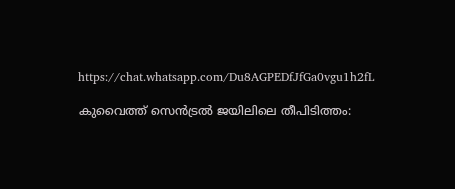https://chat.whatsapp.com/Du8AGPEDfJfGa0vgu1h2fL

കുവൈത്ത് സെൻട്രൽ ജയിലിലെ തീപിടിത്തം: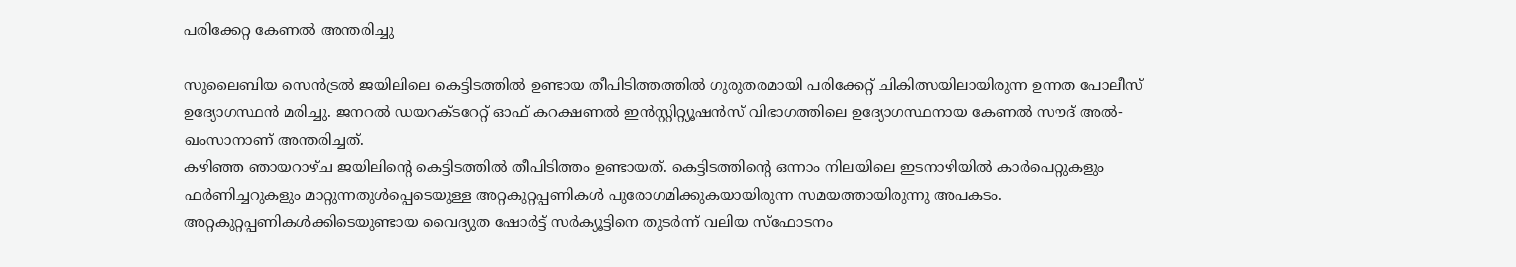പരിക്കേറ്റ കേണൽ അന്തരിച്ചു

സുലൈബിയ സെൻട്രൽ ജയിലിലെ കെട്ടിടത്തിൽ ഉണ്ടായ തീപിടിത്തത്തിൽ ഗുരുതരമായി പരിക്കേറ്റ് ചികിത്സയിലായിരുന്ന ഉന്നത പോലീസ് ഉദ്യോഗസ്ഥൻ മരിച്ചു. ജനറൽ ഡയറക്ടറേറ്റ് ഓഫ് കറക്ഷണൽ ഇൻസ്റ്റിറ്റ്യൂഷൻസ് വിഭാഗത്തിലെ ഉദ്യോഗസ്ഥനായ കേണൽ സൗദ് അൽ-ഖംസാനാണ് അന്തരിച്ചത്.
കഴിഞ്ഞ ഞായറാഴ്ച ജയിലിന്റെ കെട്ടിടത്തിൽ തീപിടിത്തം ഉണ്ടായത്. കെട്ടിടത്തിന്റെ ഒന്നാം നിലയിലെ ഇടനാഴിയിൽ കാർപെറ്റുകളും ഫർണിച്ചറുകളും മാറ്റുന്നതുൾപ്പെടെയുള്ള അറ്റകുറ്റപ്പണികൾ പുരോഗമിക്കുകയായിരുന്ന സമയത്തായിരുന്നു അപകടം. അറ്റകുറ്റപ്പണികൾക്കിടെയുണ്ടായ വൈദ്യുത ഷോർട്ട് സർക്യൂട്ടിനെ തുടർന്ന് വലിയ സ്ഫോടനം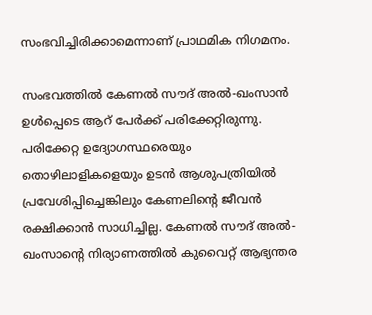സംഭവിച്ചിരിക്കാമെന്നാണ് പ്രാഥമിക നിഗമനം.

സംഭവത്തിൽ കേണൽ സൗദ് അൽ-ഖംസാൻ ഉൾപ്പെടെ ആറ് പേർക്ക് പരിക്കേറ്റിരുന്നു. പരിക്കേറ്റ ഉദ്യോഗസ്ഥരെയും തൊഴിലാളികളെയും ഉടൻ ആശുപത്രിയിൽ പ്രവേശിപ്പിച്ചെങ്കിലും കേണലിന്റെ ജീവൻ രക്ഷിക്കാൻ സാധിച്ചില്ല. കേണൽ സൗദ് അൽ-ഖംസാന്റെ നിര്യാണത്തിൽ കുവൈറ്റ് ആഭ്യന്തര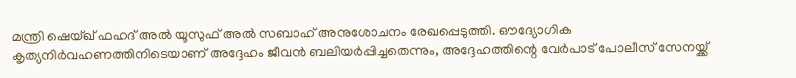മന്ത്രി ഷെയ്ഖ് ഫഹദ് അൽ യൂസുഫ് അൽ സബാഹ് അനുശോചനം രേഖപ്പെടുത്തി. ഔദ്യോഗിക കൃത്യനിർവഹണത്തിനിടെയാണ് അദ്ദേഹം ജീവൻ ബലിയർപ്പിച്ചതെന്നും, അദ്ദേഹത്തിന്റെ വേർപാട് പോലീസ് സേനയ്ക്ക്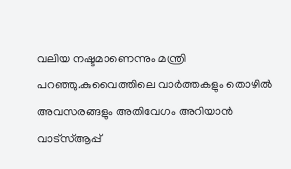വലിയ നഷ്ടമാണെന്നും മന്ത്രി പറഞ്ഞു.കുവൈത്തിലെ വാർത്തകളും തൊഴിൽ അവസരങ്ങളും അതിവേഗം അറിയാൻ വാട്സ്ആപ്പ്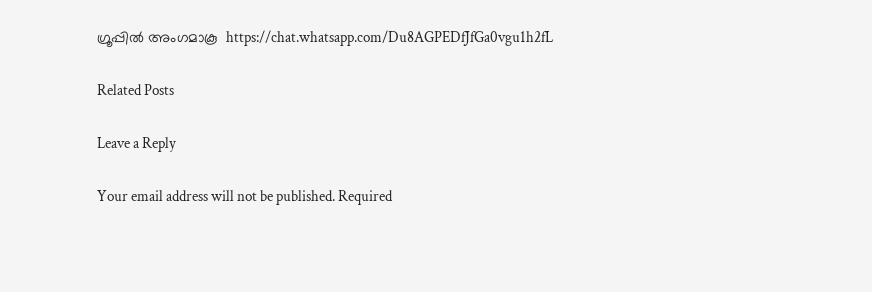ഗ്രൂപ്പിൽ അംഗമാകൂ  https://chat.whatsapp.com/Du8AGPEDfJfGa0vgu1h2fL

Related Posts

Leave a Reply

Your email address will not be published. Required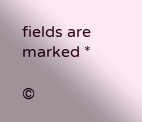fields are marked *

©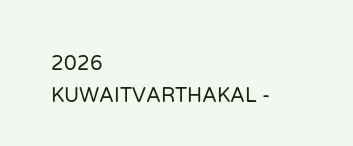2026 KUWAITVARTHAKAL -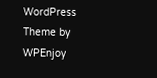WordPress Theme by WPEnjoy